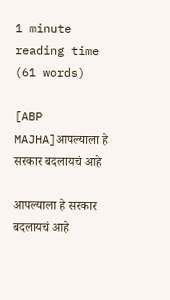1 minute reading time (61 words)

[ABP MAJHA]आपल्याला हे सरकार बदलायचं आहे

आपल्याला हे सरकार बदलायचं आहे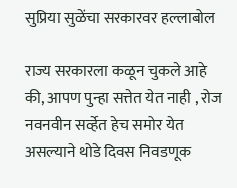सुप्रिया सुळेंचा सरकारवर हल्लाबोल

राज्य सरकारला कळून चुकले आहे की, आपण पुन्हा सत्तेत येत नाही , रोज नवनवीन सर्व्हेत हेच समोर येत असल्याने थोडे दिवस निवडणूक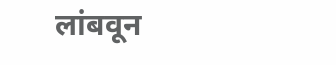लांबवून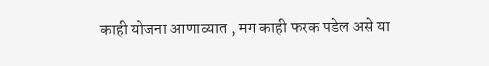काही योजना आणाव्यात , मग काही फरक पडेल असे या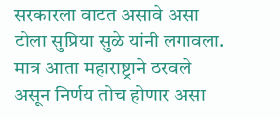सरकारला वाटत असावे असा टोला सुप्रिया सुळे यांनी लगावला. मात्र आता महाराष्ट्राने ठरवले असून निर्णय तोच होणार असा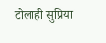टोलाही सुप्रिया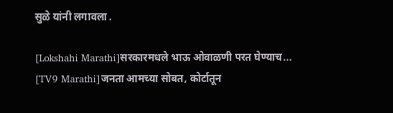सुळे यांनी लगावला .

[Lokshahi Marathi]सरकारमधले भाऊ ओवाळणी परत घेण्याच...
[TV9 Marathi]जनता आमच्या सोबत, कोर्टातून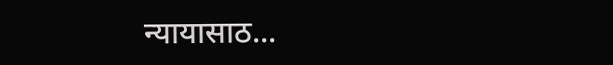न्यायासाठ...